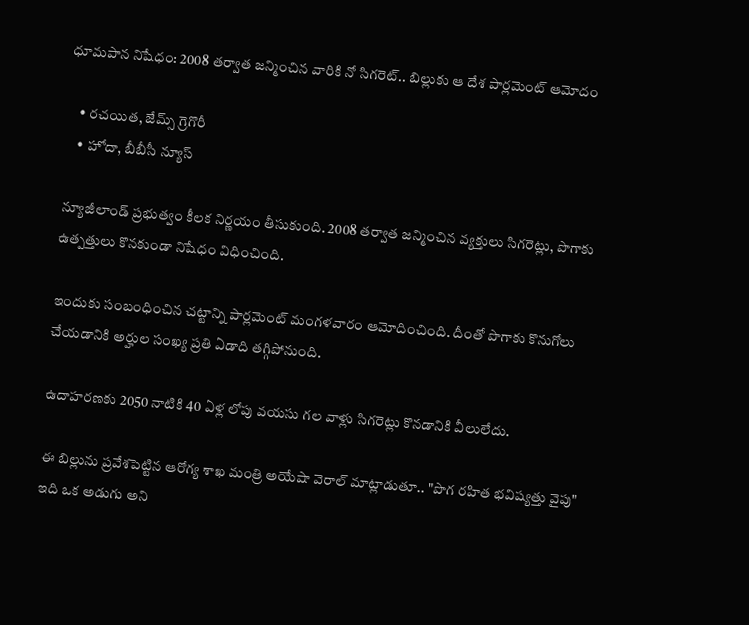ధూమపాన నిషేధం: 2008 తర్వాత జన్మించిన వారికి నో సిగరెట్.. బిల్లుకు ఆ దేశ పార్లమెంట్ ఆమోదం

    • రచయిత, జేమ్స్ గ్రెగొరీ
    • హోదా, బీబీసీ న్యూస్

న్యూజీలాండ్ ప్రభుత్వం కీలక నిర్ణయం తీసుకుంది. 2008 తర్వాత జన్మించిన వ్యక్తులు సిగరెట్లు, పొగాకు ఉత్పత్తులు కొనకుండా నిషేధం విధించింది.

ఇందుకు సంబంధించిన చట్టాన్ని పార్లమెంట్ మంగళవారం ఆమోదించింది. దీంతో పొగాకు కొనుగోలు చేయడానికి అర్హుల సంఖ్య ప్రతి ఏడాది తగ్గిపోనుంది.

ఉదాహరణకు 2050 నాటికి 40 ఏళ్ల లోపు వయసు గల వాళ్లు సిగరెట్లు కొనడానికి వీలులేదు.

ఈ బిల్లును ప్రవేశపెట్టిన ఆరోగ్య శాఖ మంత్రి అయేషా వెరాల్ మాట్లాడుతూ.. "పొగ రహిత భవిష్యత్తు వైపు" ఇది ఒక అడుగు అని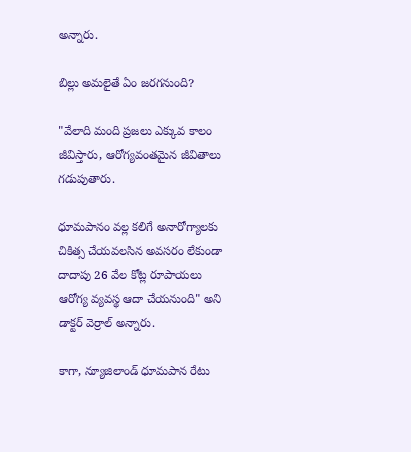అన్నారు.

బిల్లు అమలైతే ఏం జరగనుంది?

"వేలాది మంది ప్రజలు ఎక్కువ కాలం జీవిస్తారు, ఆరోగ్యవంతమైన జీవితాలు గడుపుతారు.

ధూమపానం వల్ల కలిగే అనారోగ్యాలకు చికిత్స చేయవలసిన అవసరం లేకుండా దాదాపు 26 వేల కోట్ల రూపాయలు ఆరోగ్య వ్యవస్థ ఆదా చేయనుంది" అని డాక్టర్ వెర్రాల్ అన్నారు.

కాగా, న్యూజిలాండ్ ధూమపాన రేటు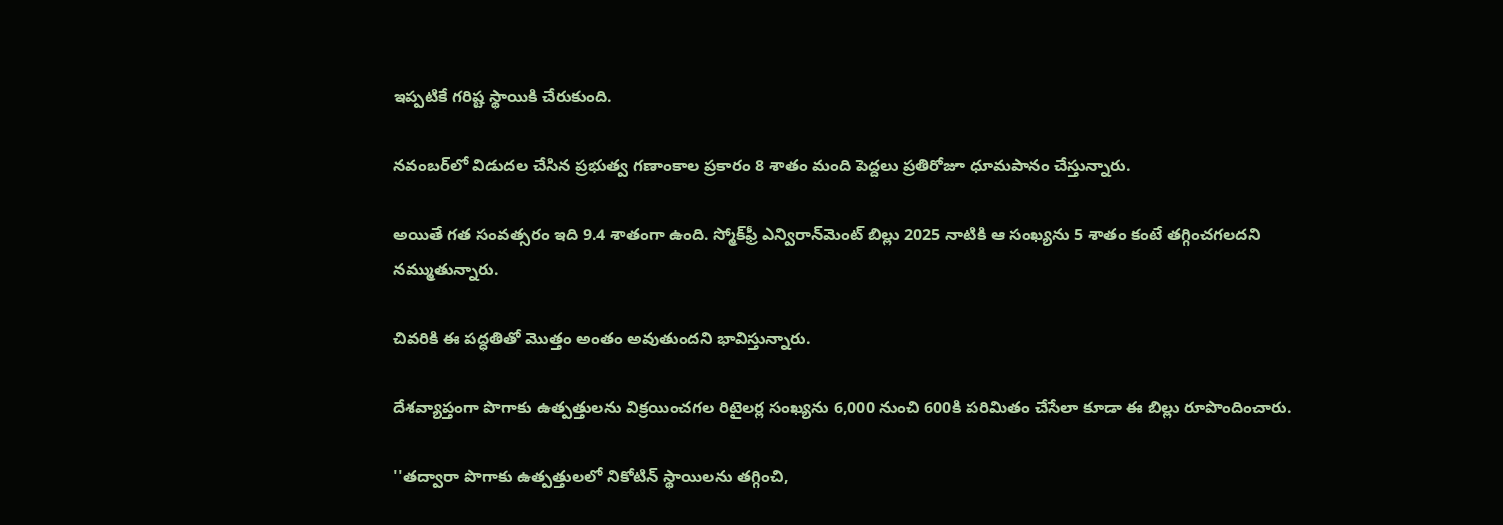ఇప్పటికే గరిష్ట స్థాయికి చేరుకుంది.

నవంబర్‌లో విడుదల చేసిన ప్రభుత్వ గణాంకాల ప్రకారం 8 శాతం మంది పెద్దలు ప్రతిరోజూ ధూమపానం చేస్తున్నారు.

అయితే గత సంవత్సరం ఇది 9.4 శాతంగా ఉంది. స్మోక్‌ఫ్రీ ఎన్విరాన్‌మెంట్ బిల్లు 2025 నాటికి ఆ సంఖ్యను 5 శాతం కంటే తగ్గించగలదని నమ్ముతున్నారు.

చివరికి ఈ పద్ధతితో మొత్తం అంతం అవుతుందని భావిస్తున్నారు.

దేశవ్యాప్తంగా పొగాకు ఉత్పత్తులను విక్రయించగల రిటైలర్ల సంఖ్యను 6,000 నుంచి 600కి పరిమితం చేసేలా కూడా ఈ బిల్లు రూపొందించారు.

''తద్వారా పొగాకు ఉత్పత్తులలో నికోటిన్ స్థాయిలను తగ్గించి,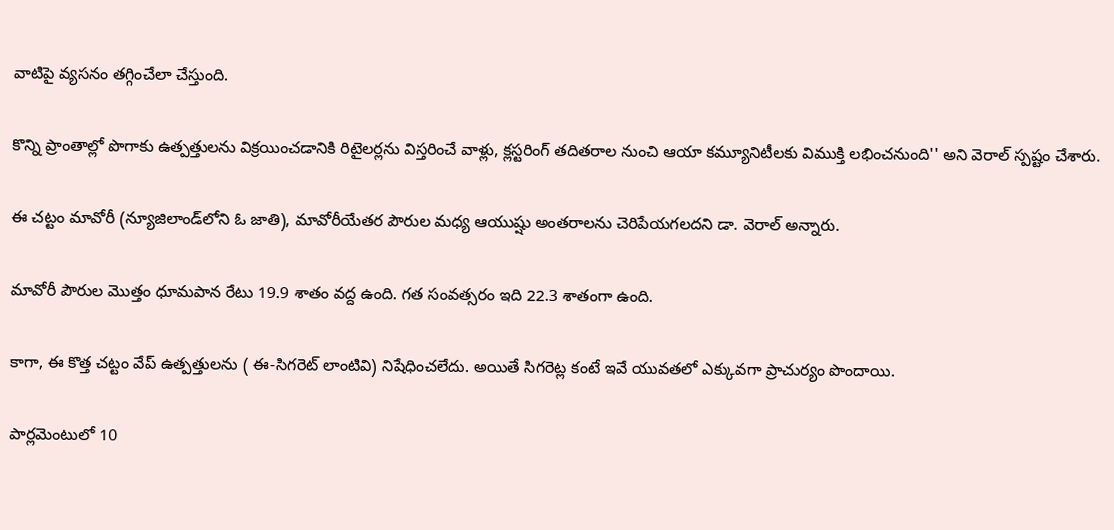వాటిపై వ్యసనం తగ్గించేలా చేస్తుంది.

కొన్ని ప్రాంతాల్లో పొగాకు ఉత్పత్తులను విక్రయించడానికి రిటైలర్లను విస్తరించే వాళ్లు, క్లస్టరింగ్ తదితరాల నుంచి ఆయా కమ్యూనిటీలకు విముక్తి లభించనుంది'' అని వెరాల్ స్పష్టం చేశారు.

ఈ చట్టం మావోరీ (న్యూజిలాండ్‌లోని ఓ జాతి), మావోరీయేతర పౌరుల మధ్య ఆయుష్షు అంతరాలను చెరిపేయగలదని డా. వెరాల్ అన్నారు.

మావోరీ పౌరుల మొత్తం ధూమపాన రేటు 19.9 శాతం వద్ద ఉంది. గత సంవత్సరం ఇది 22.3 శాతంగా ఉంది.

కాగా, ఈ కొత్త చట్టం వేప్ ఉత్పత్తులను ( ఈ-సిగరెట్ లాంటివి) నిషేధించలేదు. అయితే సిగరెట్ల కంటే ఇవే యువతలో ఎక్కువగా ప్రాచుర్యం పొందాయి.

పార్లమెంటులో 10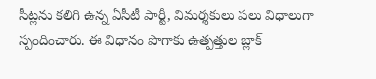సీట్లను కలిగి ఉన్న ఏసీటీ పార్టీ, విమర్శకులు పలు విధాలుగా స్పందించారు. ఈ విధానం పొగాకు ఉత్పత్తుల బ్లాక్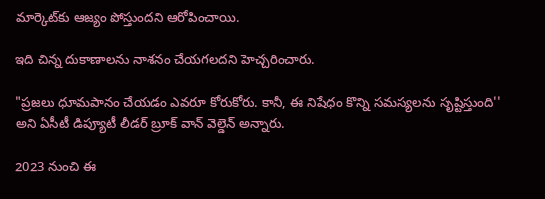మార్కెట్‌కు ఆజ్యం పోస్తుందని ఆరోపించాయి.

ఇది చిన్న దుకాణాలను నాశనం చేయగలదని హెచ్చరించారు.

"ప్రజలు ధూమపానం చేయడం ఎవరూ కోరుకోరు. కానీ, ఈ నిషేధం కొన్ని సమస్యలను సృష్టిస్తుంది'' అని ఏసీటీ డిప్యూటీ లీడర్ బ్రూక్ వాన్ వెల్డెన్ అన్నారు.

2023 నుంచి ఈ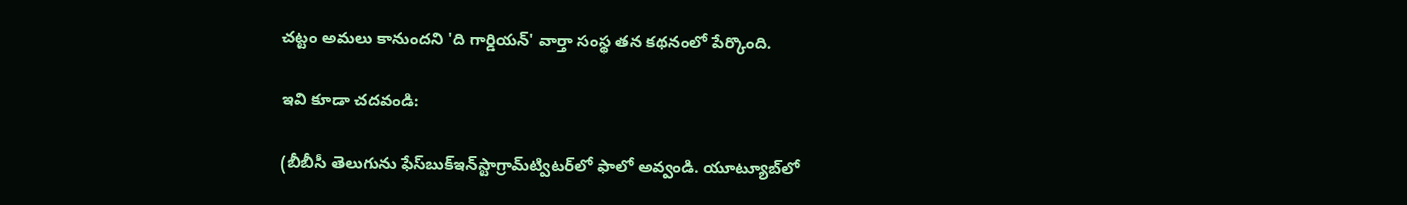చట్టం అమలు కానుందని 'ది గార్డియన్' వార్తా సంస్థ తన కథనంలో పేర్కొంది.

ఇవి కూడా చదవండి:

(బీబీసీ తెలుగును ఫేస్‌బుక్ఇన్‌స్టాగ్రామ్‌ట్విటర్‌లో ఫాలో అవ్వండి. యూట్యూబ్‌లో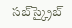సబ్‌స్క్రైబ్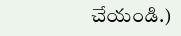చేయండి.)